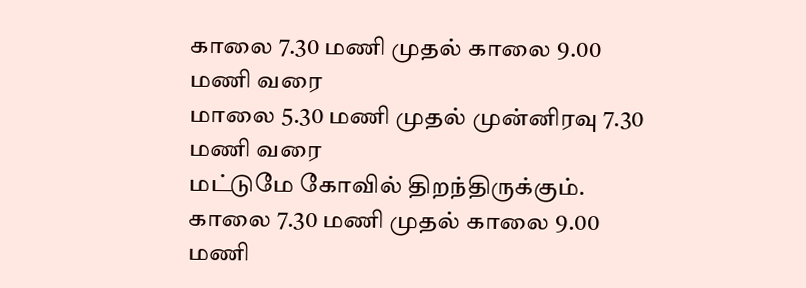காலை 7.30 மணி முதல் காலை 9.00 மணி வரை
மாலை 5.30 மணி முதல் முன்னிரவு 7.30 மணி வரை
மட்டுமே கோவில் திறந்திருக்கும்.
காலை 7.30 மணி முதல் காலை 9.00 மணி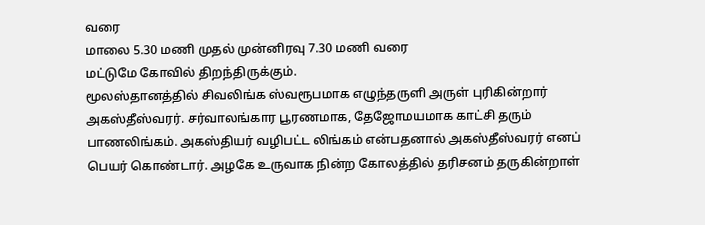வரை
மாலை 5.30 மணி முதல் முன்னிரவு 7.30 மணி வரை
மட்டுமே கோவில் திறந்திருக்கும்.
மூலஸ்தானத்தில் சிவலிங்க ஸ்வரூபமாக எழுந்தருளி அருள் புரிகின்றார் அகஸ்தீஸ்வரர். சர்வாலங்கார பூரணமாக, தேஜோமயமாக காட்சி தரும் பாணலிங்கம். அகஸ்தியர் வழிபட்ட லிங்கம் என்பதனால் அகஸ்தீஸ்வரர் எனப் பெயர் கொண்டார். அழகே உருவாக நின்ற கோலத்தில் தரிசனம் தருகின்றாள்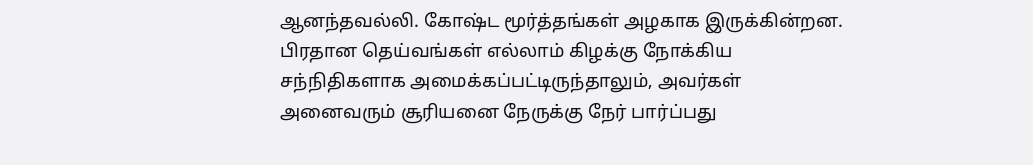ஆனந்தவல்லி. கோஷ்ட மூர்த்தங்கள் அழகாக இருக்கின்றன.
பிரதான தெய்வங்கள் எல்லாம் கிழக்கு நோக்கிய சந்நிதிகளாக அமைக்கப்பட்டிருந்தாலும், அவர்கள் அனைவரும் சூரியனை நேருக்கு நேர் பார்ப்பது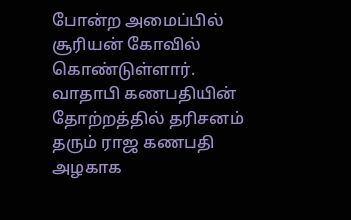போன்ற அமைப்பில் சூரியன் கோவில் கொண்டுள்ளார்.
வாதாபி கணபதியின் தோற்றத்தில் தரிசனம் தரும் ராஜ கணபதி அழகாக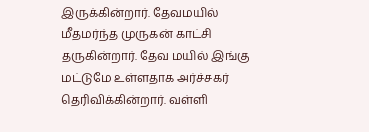இருக்கின்றார். தேவமயில் மீதமர்ந்த முருகன் காட்சி தருகின்றார். தேவ மயில் இங்கு மட்டுமே உள்ளதாக அர்ச்சகர் தெரிவிக்கின்றார். வள்ளி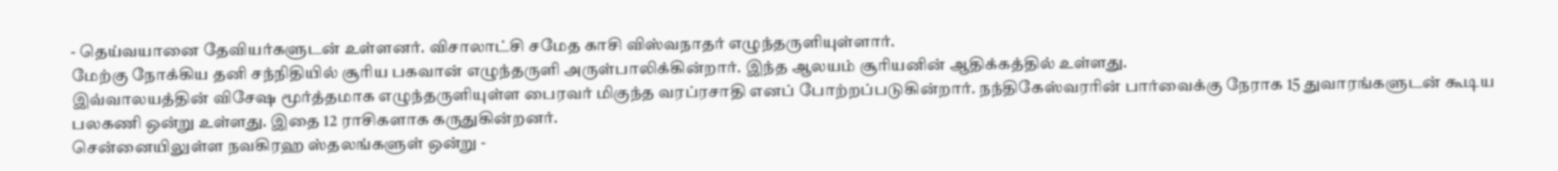- தெய்வயானை தேவியர்களுடன் உள்ளனர். விசாலாட்சி சமேத காசி விஸ்வநாதர் எழுந்தருளியுள்ளார்.
மேற்கு நோக்கிய தனி சந்நிதியில் சூரிய பகவான் எழுந்தருளி அருள்பாலிக்கின்றார். இந்த ஆலயம் சூரியனின் ஆதிக்கத்தில் உள்ளது.
இவ்வாலயத்தின் விசேஷ மூர்த்தமாக எழுந்தருளியுள்ள பைரவர் மிகுந்த வரப்ரசாதி எனப் போற்றப்படுகின்றார். நந்திகேஸ்வரரின் பார்வைக்கு நேராக 15 துவாரங்களுடன் கூடிய பலகணி ஒன்று உள்ளது. இதை 12 ராசிகளாக கருதுகின்றனர்.
சென்னையிலுள்ள நவகிரஹ ஸ்தலங்களுள் ஒன்று -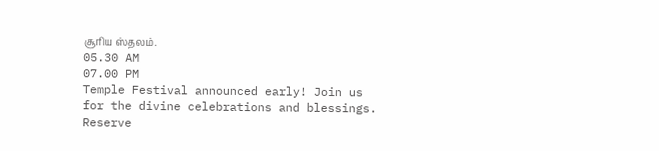சூரிய ஸ்தலம்.
05.30 AM
07.00 PM
Temple Festival announced early! Join us for the divine celebrations and blessings.
Reserve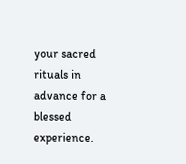your sacred rituals in advance for a blessed experience.